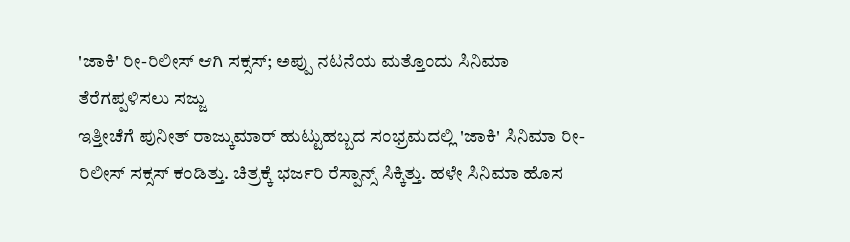'ಜಾಕಿ' ರೀ-ರಿಲೀಸ್ ಆಗಿ ಸಕ್ಸಸ್; ಅಪ್ಪು ನಟನೆಯ ಮತ್ತೊಂದು ಸಿನಿಮಾ ತೆರೆಗಪ್ಪಳಿಸಲು ಸಜ್ಜು
ಇತ್ತೀಚೆಗೆ ಪುನೀತ್ ರಾಜ್ಕುಮಾರ್ ಹುಟ್ಟುಹಬ್ಬದ ಸಂಭ್ರಮದಲ್ಲಿ 'ಜಾಕಿ' ಸಿನಿಮಾ ರೀ-ರಿಲೀಸ್ ಸಕ್ಸಸ್ ಕಂಡಿತ್ತು. ಚಿತ್ರಕ್ಕೆ ಭರ್ಜರಿ ರೆಸ್ಪಾನ್ಸ್ ಸಿಕ್ಕಿತ್ತು. ಹಳೇ ಸಿನಿಮಾ ಹೊಸ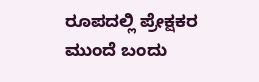ರೂಪದಲ್ಲಿ ಪ್ರೇಕ್ಷಕರ ಮುಂದೆ ಬಂದು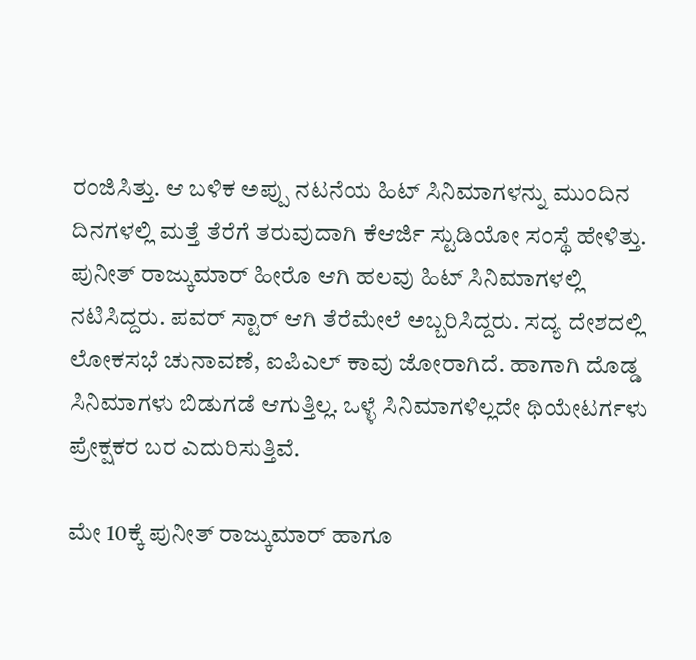ರಂಜಿಸಿತ್ತು. ಆ ಬಳಿಕ ಅಪ್ಪು ನಟನೆಯ ಹಿಟ್ ಸಿನಿಮಾಗಳನ್ನು ಮುಂದಿನ ದಿನಗಳಲ್ಲಿ ಮತ್ತೆ ತೆರೆಗೆ ತರುವುದಾಗಿ ಕೆಆರ್ಜಿ ಸ್ಟುಡಿಯೋ ಸಂಸ್ಥೆ ಹೇಳಿತ್ತು.
ಪುನೀತ್ ರಾಜ್ಕುಮಾರ್ ಹೀರೊ ಆಗಿ ಹಲವು ಹಿಟ್ ಸಿನಿಮಾಗಳಲ್ಲಿ ನಟಿಸಿದ್ದರು. ಪವರ್ ಸ್ಟಾರ್ ಆಗಿ ತೆರೆಮೇಲೆ ಅಬ್ಬರಿಸಿದ್ದರು. ಸದ್ಯ ದೇಶದಲ್ಲಿ ಲೋಕಸಭೆ ಚುನಾವಣೆ, ಐಪಿಎಲ್ ಕಾವು ಜೋರಾಗಿದೆ. ಹಾಗಾಗಿ ದೊಡ್ಡ ಸಿನಿಮಾಗಳು ಬಿಡುಗಡೆ ಆಗುತ್ತಿಲ್ಲ. ಒಳ್ಳೆ ಸಿನಿಮಾಗಳಿಲ್ಲದೇ ಥಿಯೇಟರ್ಗಳು ಪ್ರೇಕ್ಷಕರ ಬರ ಎದುರಿಸುತ್ತಿವೆ.

ಮೇ 10ಕ್ಕೆ ಪುನೀತ್ ರಾಜ್ಕುಮಾರ್ ಹಾಗೂ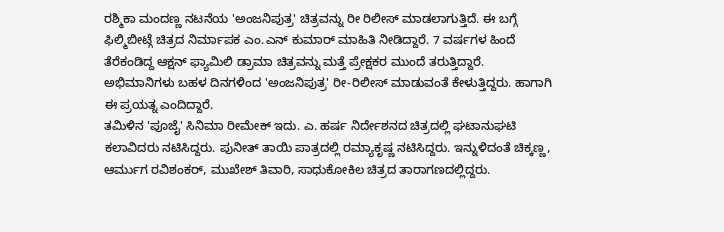ರಶ್ಮಿಕಾ ಮಂದಣ್ಣ ನಟನೆಯ 'ಅಂಜನಿಪುತ್ರ' ಚಿತ್ರವನ್ನು ರೀ ರಿಲೀಸ್ ಮಾಡಲಾಗುತ್ತಿದೆ. ಈ ಬಗ್ಗೆ ಫಿಲ್ಮಿಬೀಟ್ಗೆ ಚಿತ್ರದ ನಿರ್ಮಾಪಕ ಎಂ.ಎನ್ ಕುಮಾರ್ ಮಾಹಿತಿ ನೀಡಿದ್ದಾರೆ. 7 ವರ್ಷಗಳ ಹಿಂದೆ ತೆರೆಕಂಡಿದ್ದ ಆಕ್ಷನ್ ಫ್ಯಾಮಿಲಿ ಡ್ರಾಮಾ ಚಿತ್ರವನ್ನು ಮತ್ತೆ ಪ್ರೇಕ್ಷಕರ ಮುಂದೆ ತರುತ್ತಿದ್ದಾರೆ. ಅಭಿಮಾನಿಗಳು ಬಹಳ ದಿನಗಳಿಂದ 'ಅಂಜನಿಪುತ್ರ' ರೀ-ರಿಲೀಸ್ ಮಾಡುವಂತೆ ಕೇಳುತ್ತಿದ್ದರು. ಹಾಗಾಗಿ ಈ ಪ್ರಯತ್ನ ಎಂದಿದ್ದಾರೆ.
ತಮಿಳಿನ 'ಪೂಜೈ' ಸಿನಿಮಾ ರೀಮೇಕ್ ಇದು. ಎ. ಹರ್ಷ ನಿರ್ದೇಶನದ ಚಿತ್ರದಲ್ಲಿ ಘಟಾನುಘಟಿ ಕಲಾವಿದರು ನಟಿಸಿದ್ದರು. ಪುನೀತ್ ತಾಯಿ ಪಾತ್ರದಲ್ಲಿ ರಮ್ಯಾಕೃಷ್ಣ ನಟಿಸಿದ್ದರು. ಇನ್ನುಳಿದಂತೆ ಚಿಕ್ಕಣ್ಣ, ಆರ್ಮುಗ ರವಿಶಂಕರ್, ಮುಖೇಶ್ ತಿವಾರಿ, ಸಾಧುಕೋಕಿಲ ಚಿತ್ರದ ತಾರಾಗಣದಲ್ಲಿದ್ದರು.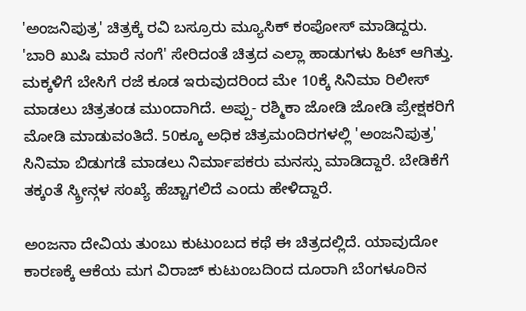'ಅಂಜನಿಪುತ್ರ' ಚಿತ್ರಕ್ಕೆ ರವಿ ಬಸ್ರೂರು ಮ್ಯೂಸಿಕ್ ಕಂಪೋಸ್ ಮಾಡಿದ್ದರು.
'ಬಾರಿ ಖುಷಿ ಮಾರೆ ನಂಗೆ' ಸೇರಿದಂತೆ ಚಿತ್ರದ ಎಲ್ಲಾ ಹಾಡುಗಳು ಹಿಟ್ ಆಗಿತ್ತು. ಮಕ್ಕಳಿಗೆ ಬೇಸಿಗೆ ರಜೆ ಕೂಡ ಇರುವುದರಿಂದ ಮೇ 10ಕ್ಕೆ ಸಿನಿಮಾ ರಿಲೀಸ್ ಮಾಡಲು ಚಿತ್ರತಂಡ ಮುಂದಾಗಿದೆ. ಅಪ್ಪು- ರಶ್ಮಿಕಾ ಜೋಡಿ ಜೋಡಿ ಪ್ರೇಕ್ಷಕರಿಗೆ ಮೋಡಿ ಮಾಡುವಂತಿದೆ. 50ಕ್ಕೂ ಅಧಿಕ ಚಿತ್ರಮಂದಿರಗಳಲ್ಲಿ 'ಅಂಜನಿಪುತ್ರ' ಸಿನಿಮಾ ಬಿಡುಗಡೆ ಮಾಡಲು ನಿರ್ಮಾಪಕರು ಮನಸ್ಸು ಮಾಡಿದ್ದಾರೆ. ಬೇಡಿಕೆಗೆ ತಕ್ಕಂತೆ ಸ್ಕ್ರೀನ್ಗಳ ಸಂಖ್ಯೆ ಹೆಚ್ಚಾಗಲಿದೆ ಎಂದು ಹೇಳಿದ್ದಾರೆ.

ಅಂಜನಾ ದೇವಿಯ ತುಂಬು ಕುಟುಂಬದ ಕಥೆ ಈ ಚಿತ್ರದಲ್ಲಿದೆ. ಯಾವುದೋ ಕಾರಣಕ್ಕೆ ಆಕೆಯ ಮಗ ವಿರಾಜ್ ಕುಟುಂಬದಿಂದ ದೂರಾಗಿ ಬೆಂಗಳೂರಿನ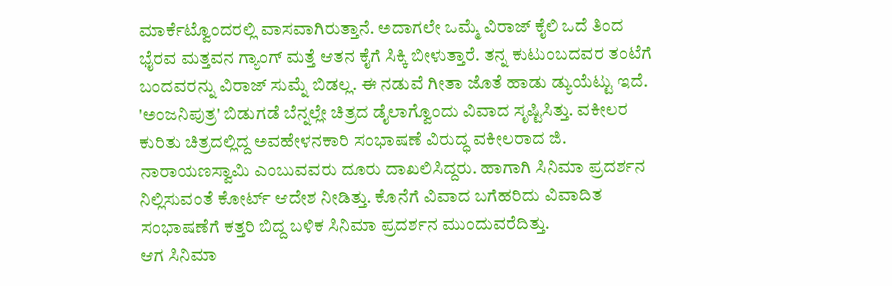ಮಾರ್ಕೆಟ್ವೊಂದರಲ್ಲಿ ವಾಸವಾಗಿರುತ್ತಾನೆ. ಅದಾಗಲೇ ಒಮ್ಮೆ ವಿರಾಜ್ ಕೈಲಿ ಒದೆ ತಿಂದ ಭೈರವ ಮತ್ತವನ ಗ್ಯಾಂಗ್ ಮತ್ತೆ ಆತನ ಕೈಗೆ ಸಿಕ್ಕಿ ಬೀಳುತ್ತಾರೆ. ತನ್ನ ಕುಟುಂಬದವರ ತಂಟೆಗೆ ಬಂದವರನ್ನು ವಿರಾಜ್ ಸುಮ್ನೆ ಬಿಡಲ್ಲ. ಈ ನಡುವೆ ಗೀತಾ ಜೊತೆ ಹಾಡು ಡ್ಯುಯೆಟ್ಟು ಇದೆ.
'ಅಂಜನಿಪುತ್ರ' ಬಿಡುಗಡೆ ಬೆನ್ನಲ್ಲೇ ಚಿತ್ರದ ಡೈಲಾಗ್ವೊಂದು ವಿವಾದ ಸೃಷ್ಟಿಸಿತ್ತು. ವಕೀಲರ ಕುರಿತು ಚಿತ್ರದಲ್ಲಿದ್ದ ಅವಹೇಳನಕಾರಿ ಸಂಭಾಷಣೆ ವಿರುದ್ಧ ವಕೀಲರಾದ ಜಿ. ನಾರಾಯಣಸ್ವಾಮಿ ಎಂಬುವವರು ದೂರು ದಾಖಲಿಸಿದ್ದರು. ಹಾಗಾಗಿ ಸಿನಿಮಾ ಪ್ರದರ್ಶನ ನಿಲ್ಲಿಸುವಂತೆ ಕೋರ್ಟ್ ಆದೇಶ ನೀಡಿತ್ತು. ಕೊನೆಗೆ ವಿವಾದ ಬಗೆಹರಿದು ವಿವಾದಿತ ಸಂಭಾಷಣೆಗೆ ಕತ್ತರಿ ಬಿದ್ದ ಬಳಿಕ ಸಿನಿಮಾ ಪ್ರದರ್ಶನ ಮುಂದುವರೆದಿತ್ತು.
ಆಗ ಸಿನಿಮಾ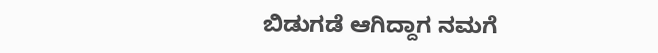ಬಿಡುಗಡೆ ಆಗಿದ್ದಾಗ ನಮಗೆ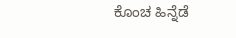ಕೊಂಚ ಹಿನ್ನೆಡೆ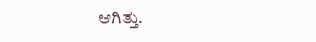ಆಗಿತ್ತು.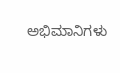ಅಭಿಮಾನಿಗಳು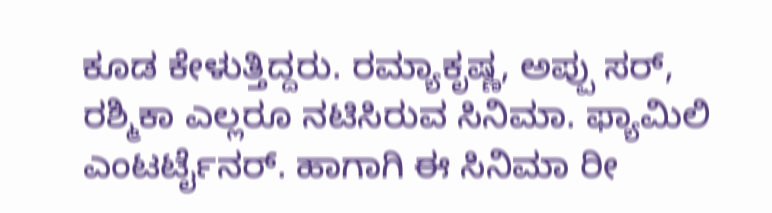ಕೂಡ ಕೇಳುತ್ತಿದ್ದರು. ರಮ್ಯಾಕೃಷ್ಣ, ಅಪ್ಪು ಸರ್, ರಶ್ಮಿಕಾ ಎಲ್ಲರೂ ನಟಿಸಿರುವ ಸಿನಿಮಾ. ಫ್ಯಾಮಿಲಿ ಎಂಟರ್ಟೈನರ್. ಹಾಗಾಗಿ ಈ ಸಿನಿಮಾ ರೀ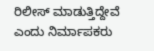ರಿಲೀಸ್ ಮಾಡುತ್ತಿದ್ದೇವೆ ಎಂದು ನಿರ್ಮಾಪಕರು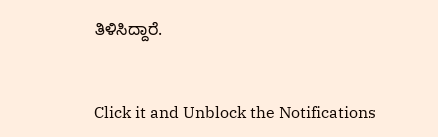ತಿಳಿಸಿದ್ದಾರೆ.


Click it and Unblock the Notifications